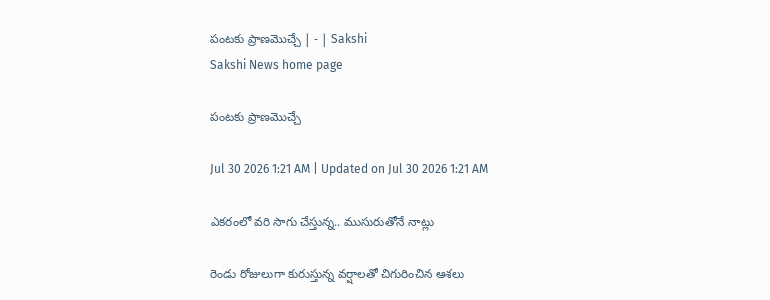పంటకు ప్రాణమొచ్చే | - | Sakshi
Sakshi News home page

పంటకు ప్రాణమొచ్చే

Jul 30 2026 1:21 AM | Updated on Jul 30 2026 1:21 AM

ఎకరంలో వరి సాగు చేస్తున్న.. ముసురుతోనే నాట్లు

రెండు రోజులుగా కురుస్తున్న వర్షాలతో చిగురించిన ఆశలు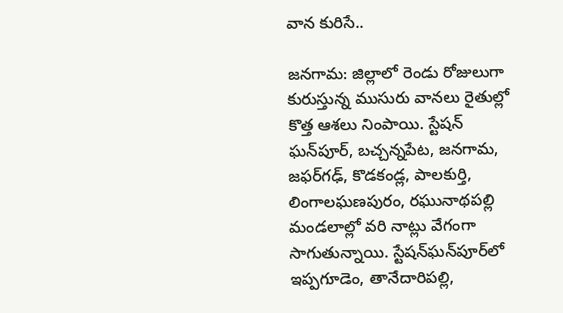వాన కురిసే..

జనగామ: జిల్లాలో రెండు రోజులుగా కురుస్తున్న ముసురు వానలు రైతుల్లో కొత్త ఆశలు నింపాయి. స్టేషన్‌ ఘన్‌పూర్‌, బచ్చన్నపేట, జనగామ, జఫర్‌గఢ్‌, కొడకండ్ల, పాలకుర్తి, లింగాలఘణపురం, రఘునాథపల్లి మండలాల్లో వరి నాట్లు వేగంగా సాగుతున్నాయి. స్టేషన్‌ఘన్‌పూర్‌లో ఇప్పగూడెం, తానేదారిపల్లి,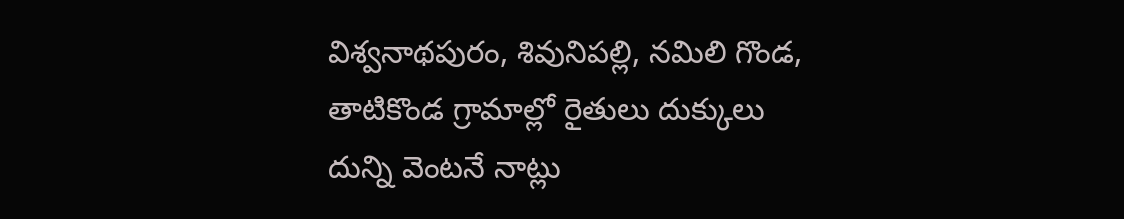విశ్వనాథపురం, శివునిపల్లి, నమిలి గొండ, తాటికొండ గ్రామాల్లో రైతులు దుక్కులు దున్ని వెంటనే నాట్లు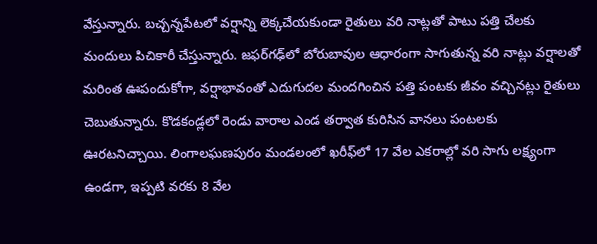వేస్తున్నారు. బచ్చన్నపేటలో వర్షాన్ని లెక్కచేయకుండా రైతులు వరి నాట్లతో పాటు పత్తి చేలకు మందులు పిచికారీ చేస్తున్నారు. జఫర్‌గఢ్‌లో బోరుబావుల ఆధారంగా సాగుతున్న వరి నాట్లు వర్షాలతో మరింత ఊపందుకోగా, వర్షాభావంతో ఎదుగుదల మందగించిన పత్తి పంటకు జీవం వచ్చినట్లు రైతులు చెబుతున్నారు. కొడకండ్లలో రెండు వారాల ఎండ తర్వాత కురిసిన వానలు పంటలకు ఊరటనిచ్చాయి. లింగాలఘణపురం మండలంలో ఖరీఫ్‌లో 17 వేల ఎకరాల్లో వరి సాగు లక్ష్యంగా ఉండగా, ఇప్పటి వరకు 8 వేల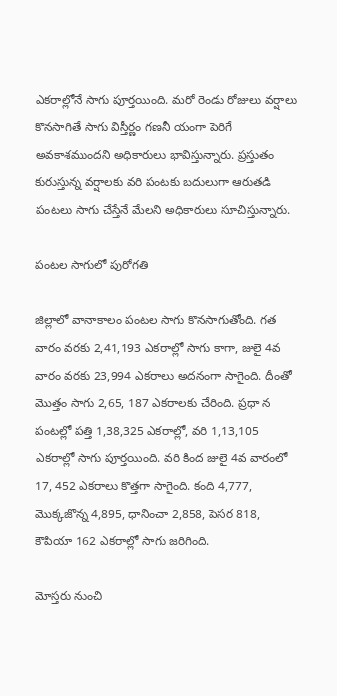ఎకరాల్లోనే సాగు పూర్తయింది. మరో రెండు రోజులు వర్షాలు కొనసాగితే సాగు విస్తీర్ణం గణనీ యంగా పెరిగే అవకాశముందని అధికారులు భావిస్తున్నారు. ప్రస్తుతం కురుస్తున్న వర్షాలకు వరి పంటకు బదులుగా ఆరుతడి పంటలు సాగు చేస్తేనే మేలని అధికారులు సూచిస్తున్నారు.

పంటల సాగులో పురోగతి

జిల్లాలో వానాకాలం పంటల సాగు కొనసాగుతోంది. గత వారం వరకు 2,41,193 ఎకరాల్లో సాగు కాగా, జులై 4వ వారం వరకు 23,994 ఎకరాలు అదనంగా సాగైంది. దీంతో మొత్తం సాగు 2,65, 187 ఎకరాలకు చేరింది. ప్రధా న పంటల్లో పత్తి 1,38,325 ఎకరాల్లో, వరి 1,13,105 ఎకరాల్లో సాగు పూర్తయింది. వరి కింద జులై 4వ వారంలో 17, 452 ఎకరాలు కొత్తగా సాగైంది. కంది 4,777, మొక్కజొన్న 4,895, ధానించా 2,858, పెసర 818, కౌపియా 162 ఎకరాల్లో సాగు జరిగింది.

మోస్తరు నుంచి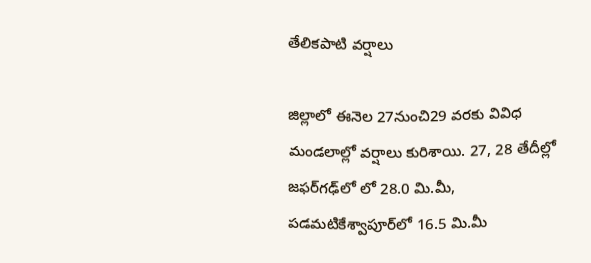తేలికపాటి వర్షాలు

జిల్లాలో ఈనెల 27నుంచి29 వరకు వివిధ మండలాల్లో వర్షాలు కురిశాయి. 27, 28 తేదీల్లో జఫర్‌గఢ్‌లో లో 28.0 మి.మీ, పడమటికేశ్వాపూర్‌లో 16.5 మి.మీ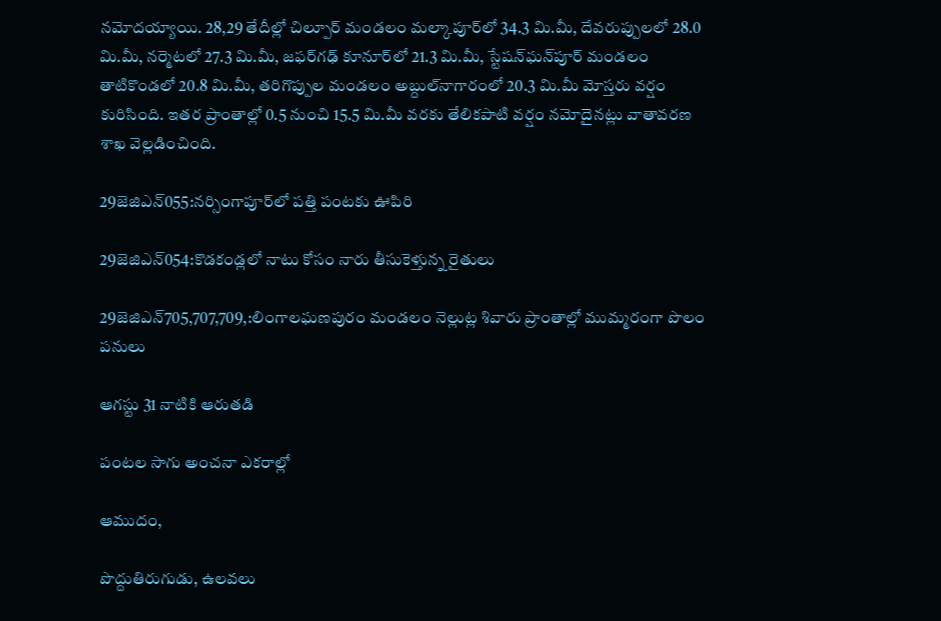నమోదయ్యాయి. 28,29 తేదీల్లో చిల్పూర్‌ మండలం మల్కాపూర్‌లో 34.3 మి.మీ, దేవరుప్పులలో 28.0 మి.మీ, నర్మెటలో 27.3 మి.మీ, జఫర్‌గఢ్‌ కూనూర్‌లో 21.3 మి.మీ, స్టేషన్‌ఘన్‌పూర్‌ మండలం తాటికొండలో 20.8 మి.మీ, తరిగొప్పుల మండలం అబ్దుల్‌నాగారంలో 20.3 మి.మీ మోస్తరు వర్షం కురిసింది. ఇతర ప్రాంతాల్లో 0.5 నుంచి 15.5 మి.మీ వరకు తేలికపాటి వర్షం నమోదైనట్లు వాతావరణ శాఖ వెల్లడించింది.

29జెజిఎన్‌055:నర్సింగాపూర్‌లో పత్తి పంటకు ఊపిరి

29జెజిఎన్‌054:కొడకండ్లలో నాటు కోసం నారు తీసుకెళ్తున్న రైతులు

29జెజిఎన్‌705,707,709,:లింగాలఘణపురం మండలం నెల్లుట్ల శివారు ప్రాంతాల్లో ముమ్మరంగా పొలం పనులు

ఆగస్టు 31 నాటికి ఆరుతడి

పంటల సాగు అంచనా ఎకరాల్లో

ఆముదం,

పొద్దుతిరుగుడు, ఉలవలు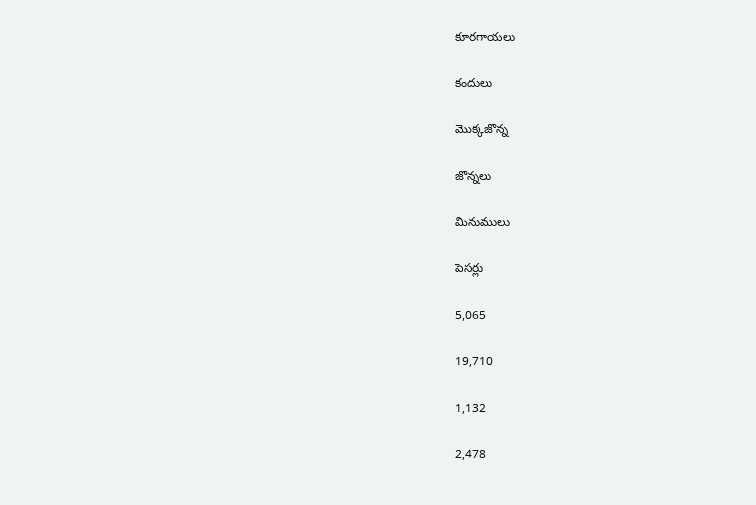కూరగాయలు

కందులు

మొక్కజొన్న

జొన్నలు

మినుములు

పెసర్లు

5,065

19,710

1,132

2,478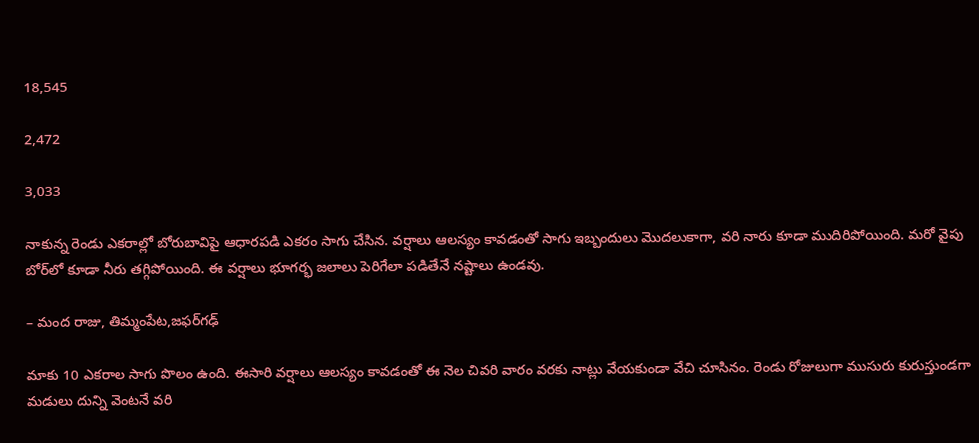18,545

2,472

3,033

నాకున్న రెండు ఎకరాల్లో బోరుబావిపై ఆధారపడి ఎకరం సాగు చేసిన. వర్షాలు ఆలస్యం కావడంతో సాగు ఇబ్బందులు మొదలుకాగా, వరి నారు కూడా ముదిరిపోయింది. మరో వైపు బోర్‌లో కూడా నీరు తగ్గిపోయింది. ఈ వర్షాలు భూగర్భ జలాలు పెరిగేలా పడితేనే నష్టాలు ఉండవు.

– మంద రాజు, తిమ్మంపేట,జఫర్‌గఢ్‌

మాకు 10 ఎకరాల సాగు పొలం ఉంది. ఈసారి వర్షాలు ఆలస్యం కావడంతో ఈ నెల చివరి వారం వరకు నాట్లు వేయకుండా వేచి చూసినం. రెండు రోజులుగా ముసురు కురుస్తుండగా మడులు దున్ని వెంటనే వరి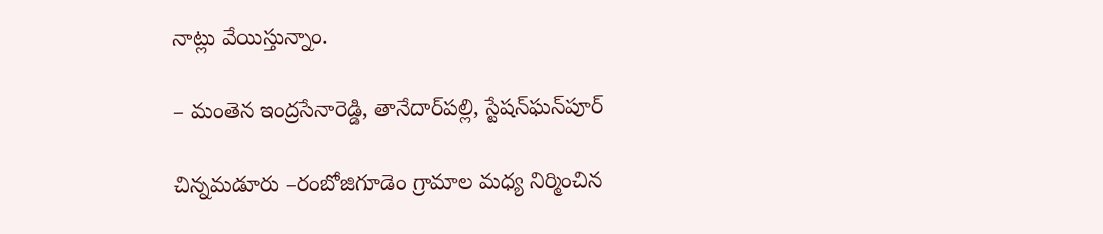నాట్లు వేయిస్తున్నాం.

– మంతెన ఇంద్రసేనారెడ్డి, తానేదార్‌పల్లి, స్టేషన్‌ఘన్‌పూర్‌

చిన్నమడూరు –రంబోజిగూడెం గ్రామాల మధ్య నిర్మించిన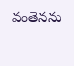వంతెనను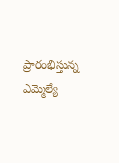ప్రారంభిస్తున్న ఎమ్మెల్యే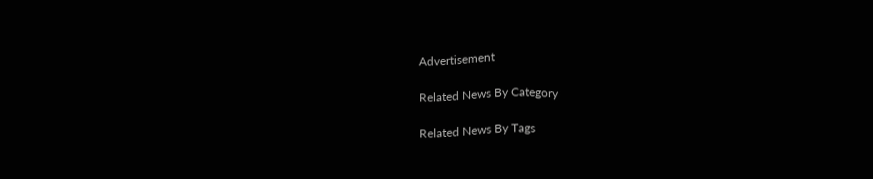Advertisement

Related News By Category

Related News By Tags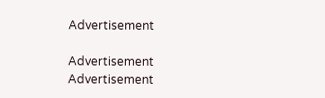Advertisement

Advertisement
Advertisement